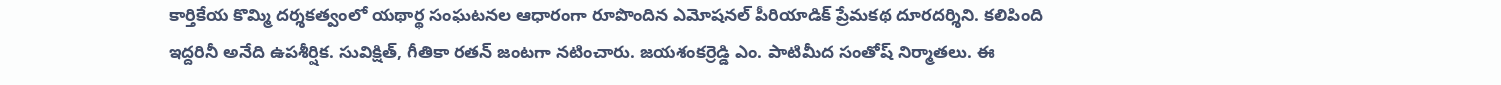కార్తికేయ కొమ్మి దర్శకత్వంలో యథార్థ సంఘటనల ఆధారంగా రూపొందిన ఎమోషనల్ పీరియాడిక్ ప్రేమకథ దూరదర్శిని. కలిపింది ఇద్దరినీ అనేది ఉపశీర్షిక. సువిక్షిత్, గీతికా రతన్ జంటగా నటించారు. జయశంకర్రెడ్డి ఎం. పాటిమీద సంతోష్ నిర్మాతలు. ఈ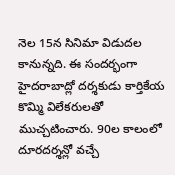నెల 15న సినిమా విడుదల కానున్నది. ఈ సందర్భంగా హైదరాబాద్లో దర్శకుడు కార్తికేయ కొమ్మి విలేకరులతో ముచ్చటించారు. 90ల కాలంలో దూరదర్శన్లో వచ్చే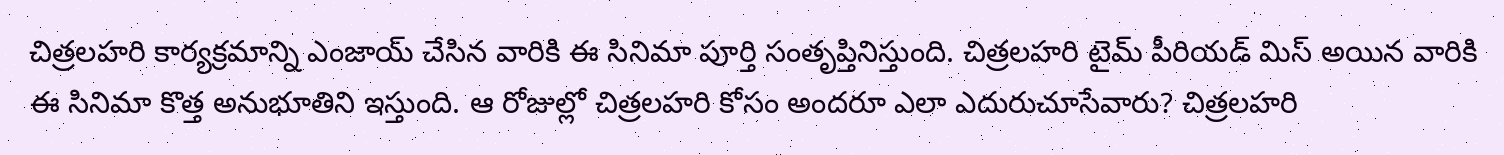చిత్రలహరి కార్యక్రమాన్ని ఎంజాయ్ చేసిన వారికి ఈ సినిమా పూర్తి సంతృప్తినిస్తుంది. చిత్రలహరి టైమ్ పీరియడ్ మిస్ అయిన వారికి ఈ సినిమా కొత్త అనుభూతిని ఇస్తుంది. ఆ రోజుల్లో చిత్రలహరి కోసం అందరూ ఎలా ఎదురుచూసేవారు? చిత్రలహరి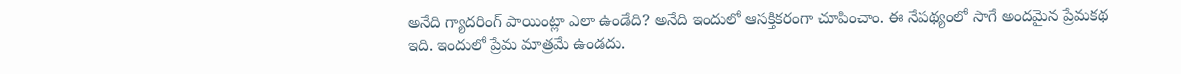అనేది గ్యాదరింగ్ పాయింట్లా ఎలా ఉండేది? అనేది ఇందులో ఆసక్తికరంగా చూపించాం. ఈ నేపథ్యంలో సాగే అందమైన ప్రేమకథ ఇది. ఇందులో ప్రేమ మాత్రమే ఉండదు.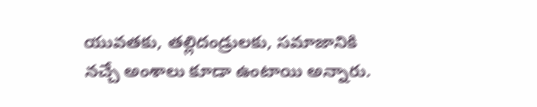యువతకు, తల్లిదండ్రులకు, సమాజానికి నచ్చే అంశాలు కూడా ఉంటాయి అన్నారు.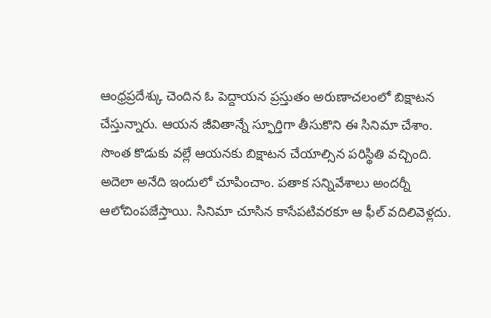ఆంధ్రప్రదేశ్కు చెందిన ఓ పెద్దాయన ప్రస్తుతం అరుణాచలంలో బిక్షాటన చేస్తున్నారు. ఆయన జీవితాన్నే స్ఫూర్తిగా తీసుకొని ఈ సినిమా చేశాం. సొంత కొడుకు వల్లే ఆయనకు బిక్షాటన చేయాల్సిన పరిస్థితి వచ్చింది. అదెలా అనేది ఇందులో చూపించాం. పతాక సన్నివేశాలు అందర్నీ ఆలోచింపజేస్తాయి. సినిమా చూసిన కాసేపటివరకూ ఆ ఫీల్ వదిలివెళ్లదు.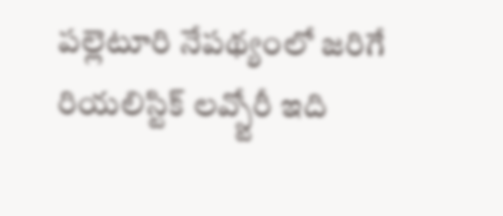పల్లెటూరి నేపథ్యంలో జరిగే రియలిస్టిక్ లవ్స్టోరీ ఇది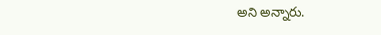అని అన్నారు.